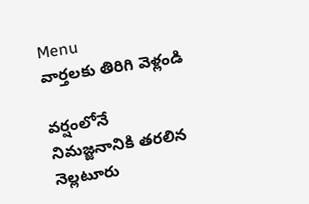Menu
వార్తలకు తిరిగి వెళ్లండి

వర్షంలోనే నిమజ్జనానికి తరలిన నెల్లటూరు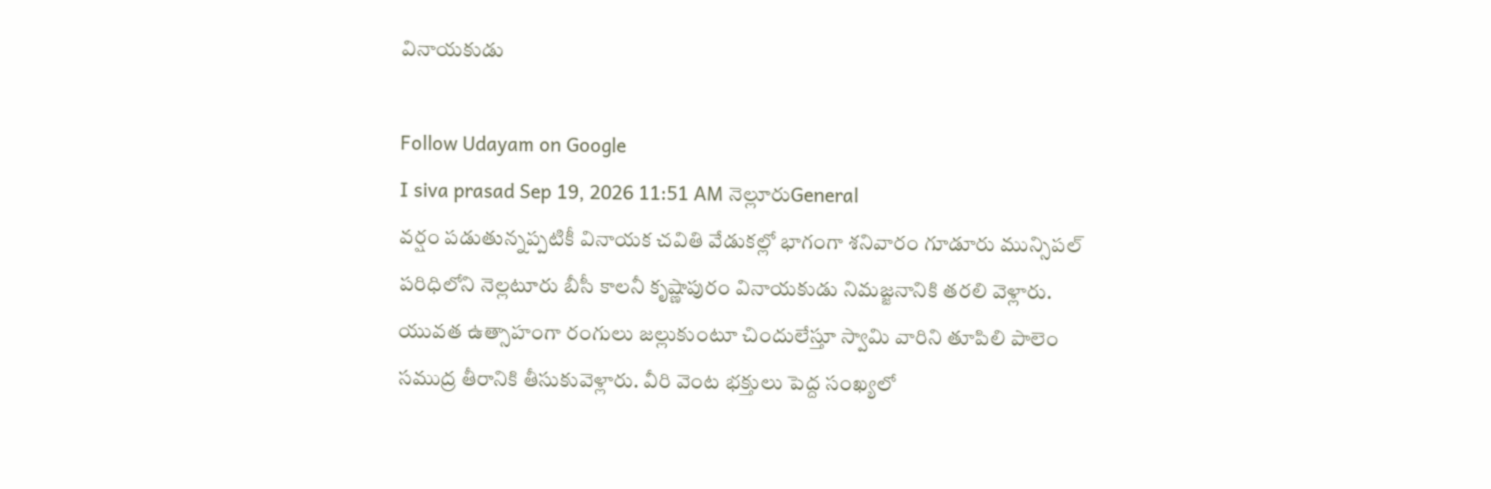వినాయకుడు

Follow Udayam on Google
I siva prasad Sep 19, 2026 11:51 AM నెల్లూరుGeneral
వర్షం పడుతున్నప్పటికీ వినాయక చవితి వేడుకల్లో భాగంగా శనివారం గూడూరు మున్సిపల్ పరిధిలోని నెల్లటూరు బీసీ కాలనీ కృష్ణాపురం వినాయకుడు నిమజ్జనానికి తరలి వెళ్లారు. యువత ఉత్సాహంగా రంగులు జల్లుకుంటూ చిందులేస్తూ స్వామి వారిని తూపిలి పాలెం సముద్ర తీరానికి తీసుకువెళ్లారు. వీరి వెంట భక్తులు పెద్ద సంఖ్యలో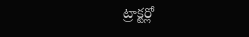ట్రాక్టర్లో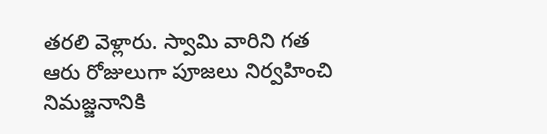తరలి వెళ్లారు. స్వామి వారిని గత ఆరు రోజులుగా పూజలు నిర్వహించి నిమజ్జనానికి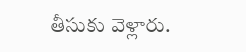తీసుకు వెళ్లారు.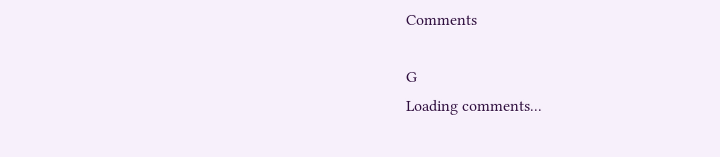Comments

G
Loading comments...